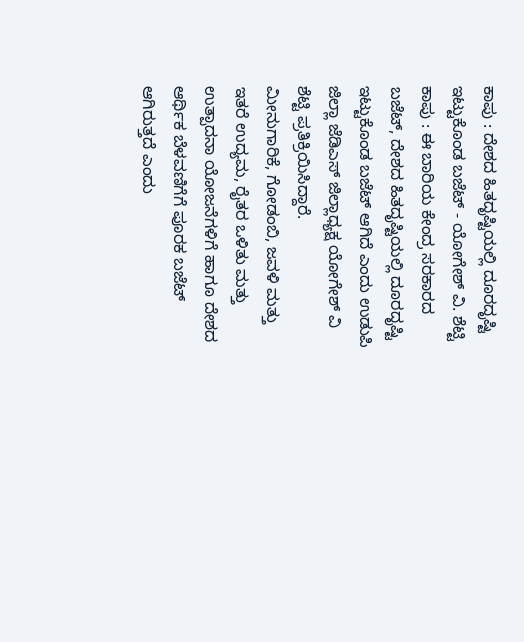ಕಾಪು : ದೇಶದ ಹಿತದೃಷ್ಟಿಯಲ್ಲಿ ದೂರದೃಷ್ಟಿ ಇಟ್ಟುಕೊಂಡ ಬಜೆಟ್ - ಯೋಗೇಶ್ ವಿ. ಶೆಟ್ಟಿ
ಕಾಪು : ಈ ಬಾರಿಯ ಕೇಂದ್ರ ಸರಕಾರದ ಬಜೆಟ್, ದೇಶದ ಹಿತದೃಷ್ಟಿಯಲ್ಲಿ ದೂರದೃಷ್ಟಿ ಇಟ್ಟುಕೊಂಡ ಬಜೆಟ್ ಆಗಿದೆ ಎಂದು ಉಡುಪಿ ಜಿಲ್ಲಾ ಜೆಡಿಎಸ್ ಜಿಲ್ಲಾಧ್ಯಕ್ಷ ಯೋಗೇಶ್ ವಿ ಶೆಟ್ಟಿ ಪ್ರತಿಕ್ರಿಯಿಸಿದ್ದಾರೆ.
ಮೀನುಗಾರಿಕೆ, ಗೋಡಂಬಿ, ಜವಳಿ ಮತ್ತು ಇತರೆ ಉದ್ಯಮ, ರೈತರ ಒಳಿತು ಮತ್ತು ಉತ್ಪಾದನಾ ಯೋಜನೆಗಳಿಗೆ ಹಾಗೂ ದೇಶದ ಆರ್ಥಿಕ ಬೆಳವಣಿಗೆಗೆ ಪೂರಕ ಬಜೆಟ್ ಆಗಿರುತ್ತದೆ ಎಂದು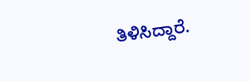ತಿಳಿಸಿದ್ದಾರೆ.